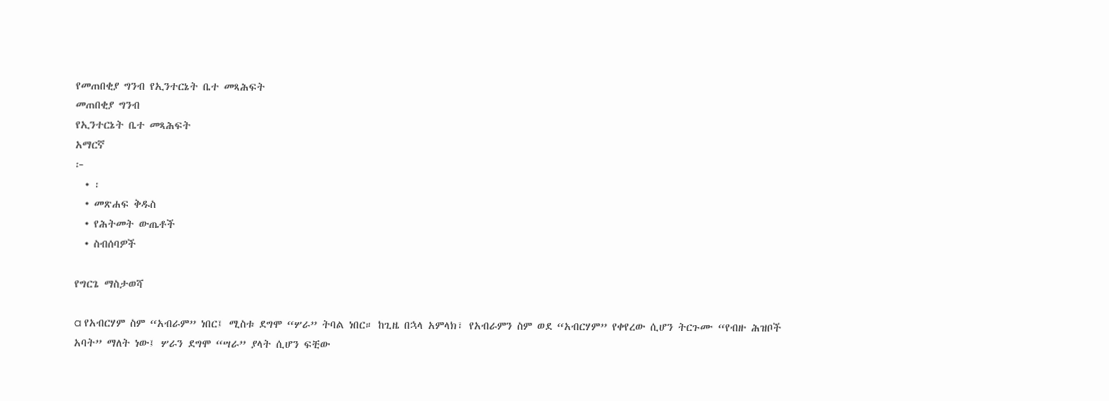የመጠበቂያ ግንብ የኢንተርኔት ቤተ መጻሕፍት
መጠበቂያ ግንብ
የኢንተርኔት ቤተ መጻሕፍት
አማርኛ
፦
  • ፡
  • መጽሐፍ ቅዱስ
  • የሕትመት ውጤቶች
  • ስብሰባዎች

የግርጌ ማስታወሻ

a የአብርሃም ስም “አብራም” ነበር፤ ሚስቱ ደግሞ “ሦራ” ትባል ነበር። ከጊዜ በኋላ አምላክ፣ የአብራምን ስም ወደ “አብርሃም” የቀየረው ሲሆን ትርጉሙ “የብዙ ሕዝቦች አባት” ማለት ነው፤ ሦራን ደግሞ “ሣራ” ያላት ሲሆን ፍቺው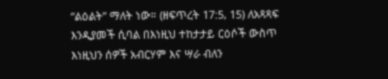“ልዕልት” ማለት ነው። (ዘፍጥረት 17:5, 15) ለአጻጻፍ እንዲያመች ሲባል በእነዚህ ተከታታይ ርዕሶች ውስጥ እነዚህን ሰዎች አብርሃም እና ሣራ ብለን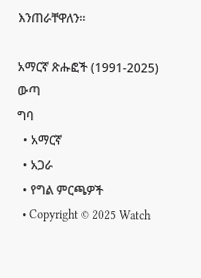እንጠራቸዋለን።

አማርኛ ጽሑፎች (1991-2025)
ውጣ
ግባ
  • አማርኛ
  • አጋራ
  • የግል ምርጫዎች
  • Copyright © 2025 Watch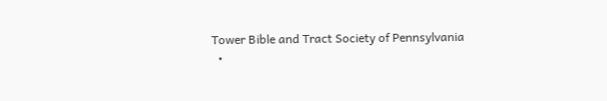Tower Bible and Tract Society of Pennsylvania
  •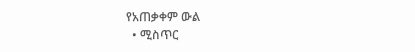የአጠቃቀም ውል
  • ሚስጥር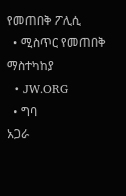የመጠበቅ ፖሊሲ
  • ሚስጥር የመጠበቅ ማስተካከያ
  • JW.ORG
  • ግባ
አጋራ